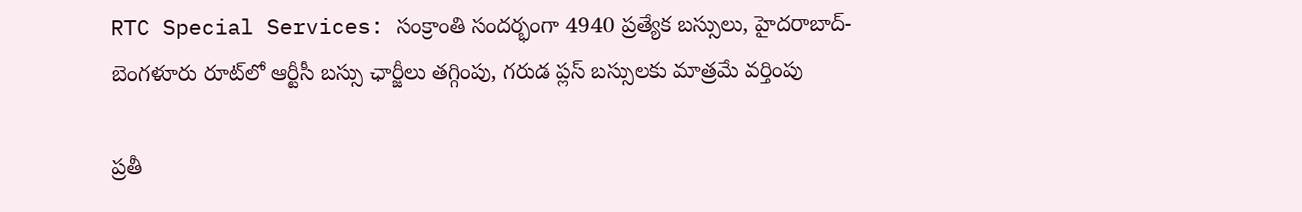RTC Special Services: సంక్రాంతి సందర్భంగా 4940 ప్రత్యేక బస్సులు, హైదరాబాద్- బెంగళూరు రూట్‌లో ఆర్టీసీ బస్సు ఛార్జీలు తగ్గింపు, గరుడ ప్లస్ బస్సులకు మాత్రమే వర్తింపు

ప్రతీ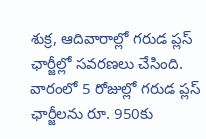శుక్ర, ఆదివారాల్లో గరుడ ప్లస్ ఛార్జీల్లో సవరణలు చేసింది. వారంలో 5 రోజుల్లో గరుడ ప్లస్ ఛార్జీలను రూ. 950కు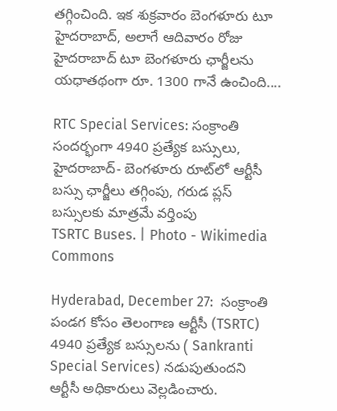తగ్గించింది. ఇక శుక్రవారం బెంగళూరు టూ హైదరాబాద్, అలాగే ఆదివారం రోజు హైదరాబాద్ టూ బెంగళూరు ఛార్జీలను యధాతథంగా రూ. 1300 గానే ఉంచింది....

RTC Special Services: సంక్రాంతి సందర్భంగా 4940 ప్రత్యేక బస్సులు, హైదరాబాద్- బెంగళూరు రూట్‌లో ఆర్టీసీ బస్సు ఛార్జీలు తగ్గింపు, గరుడ ప్లస్ బస్సులకు మాత్రమే వర్తింపు
TSRTC Buses. | Photo - Wikimedia Commons

Hyderabad, December 27:  సంక్రాంతి పండగ కోసం తెలంగాణ ఆర్టీసీ (TSRTC) 4940 ప్రత్యేక బస్సులను ( Sankranti Special Services) నడుపుతుందని ఆర్టీసీ అధికారులు వెల్లడించారు.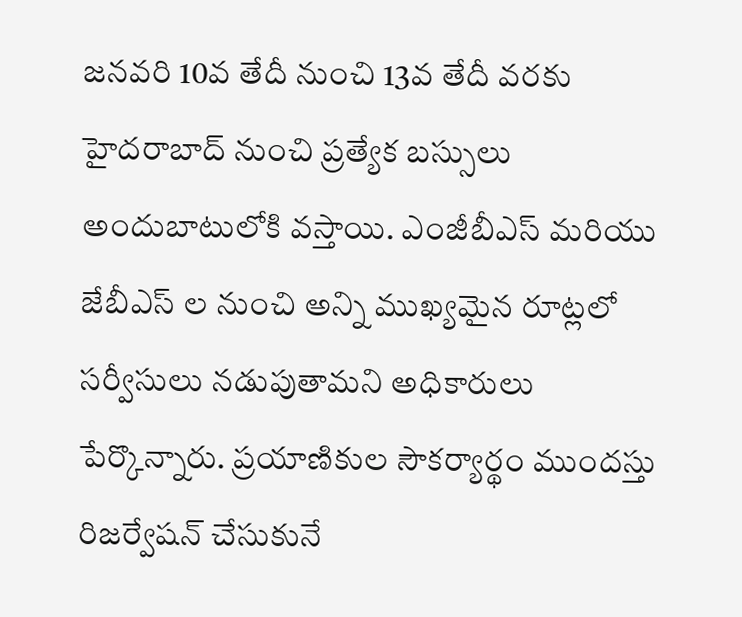జనవరి 10వ తేదీ నుంచి 13వ తేదీ వరకు హైదరాబాద్ నుంచి ప్రత్యేక బస్సులు అందుబాటులోకి వస్తాయి. ఎంజీబీఎస్ మరియు జేబీఎస్ ల నుంచి అన్ని ముఖ్యమైన రూట్లలో సర్వీసులు నడుపుతామని అధికారులు పేర్కొన్నారు. ప్రయాణికుల సౌకర్యార్థం ముందస్తు రిజర్వేషన్ చేసుకునే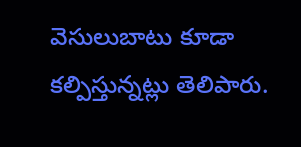వెసులుబాటు కూడా కల్పిస్తున్నట్లు తెలిపారు.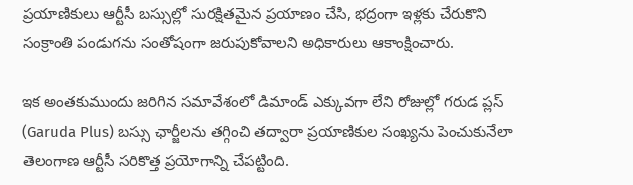ప్రయాణికులు ఆర్టీసీ బస్సుల్లో సురక్షితమైన ప్రయాణం చేసి, భద్రంగా ఇళ్లకు చేరుకొని సంక్రాంతి పండుగను సంతోషంగా జరుపుకోవాలని అధికారులు ఆకాంక్షించారు.

ఇక అంతకుముందు జరిగిన సమావేశంలో డిమాండ్ ఎక్కువగా లేని రోజుల్లో గరుడ ప్లస్ (Garuda Plus) బస్సు ఛార్జీలను తగ్గించి తద్వారా ప్రయాణికుల సంఖ్యను పెంచుకునేలా తెలంగాణ ఆర్టీసీ సరికొత్త ప్రయోగాన్ని చేపట్టింది.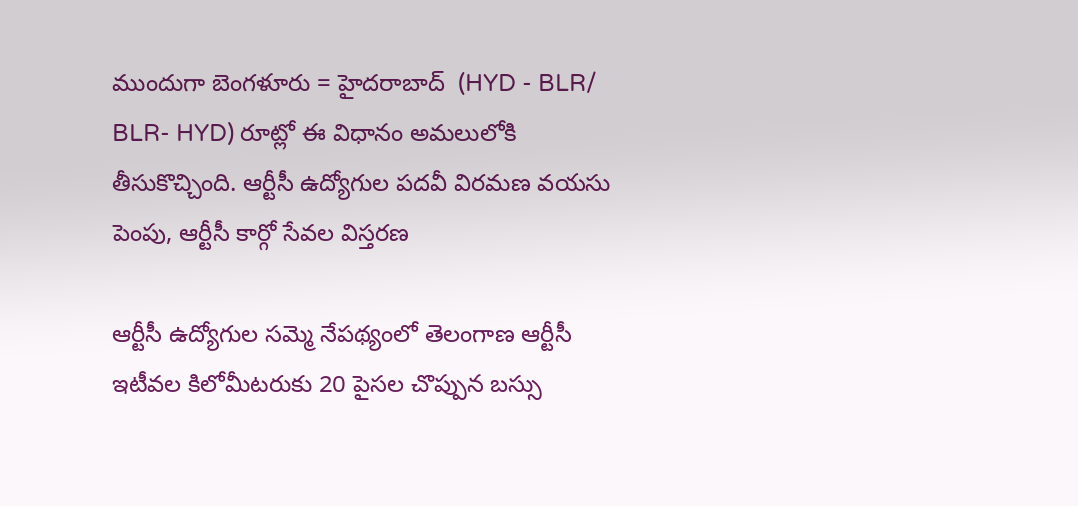ముందుగా బెంగళూరు = హైదరాబాద్  (HYD - BLR/ BLR- HYD) రూట్లో ఈ విధానం అమలులోకి తీసుకొచ్చింది. ఆర్టీసీ ఉద్యోగుల పదవీ విరమణ వయసు పెంపు, ఆర్టీసీ కార్గో సేవల విస్తరణ

ఆర్టీసీ ఉద్యోగుల సమ్మె నేపథ్యంలో తెలంగాణ ఆర్టీసీ ఇటీవల కిలోమీటరుకు 20 పైసల చొప్పున బస్సు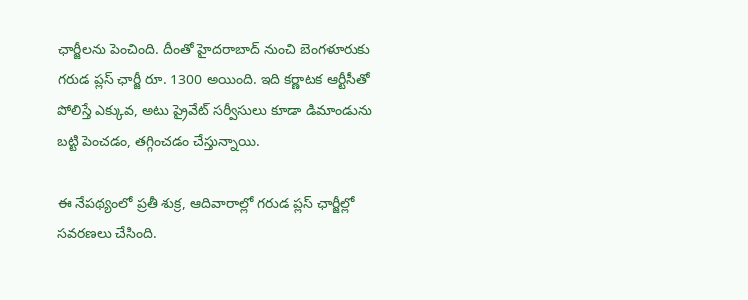ఛార్జీలను పెంచింది. దీంతో హైదరాబాద్ నుంచి బెంగళూరుకు గరుడ ప్లస్ ఛార్జీ రూ. 1300 అయింది. ఇది కర్ణాటక ఆర్టీసీతో పోలిస్తే ఎక్కువ, అటు ప్రైవేట్ సర్వీసులు కూడా డిమాండును బట్టి పెంచడం, తగ్గించడం చేస్తున్నాయి.

ఈ నేపథ్యంలో ప్రతీ శుక్ర, ఆదివారాల్లో గరుడ ప్లస్ ఛార్జీల్లో సవరణలు చేసింది.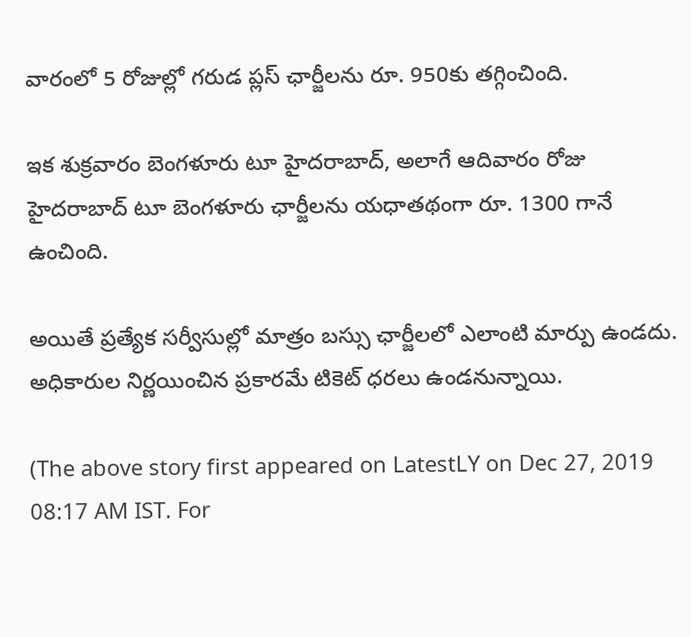వారంలో 5 రోజుల్లో గరుడ ప్లస్ ఛార్జీలను రూ. 950కు తగ్గించింది.

ఇక శుక్రవారం బెంగళూరు టూ హైదరాబాద్, అలాగే ఆదివారం రోజు హైదరాబాద్ టూ బెంగళూరు ఛార్జీలను యధాతథంగా రూ. 1300 గానే ఉంచింది.

అయితే ప్రత్యేక సర్వీసుల్లో మాత్రం బస్సు ఛార్జీలలో ఎలాంటి మార్పు ఉండదు. అధికారుల నిర్ణయించిన ప్రకారమే టికెట్ ధరలు ఉండనున్నాయి.

(The above story first appeared on LatestLY on Dec 27, 2019 08:17 AM IST. For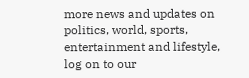more news and updates on politics, world, sports, entertainment and lifestyle, log on to our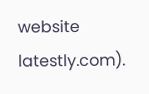website latestly.com).